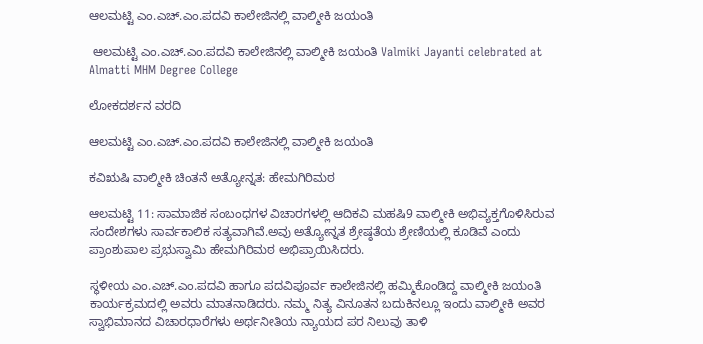ಆಲಮಟ್ಟಿ ಎಂ.ಎಚ್‌.ಎಂ.ಪದವಿ ಕಾಲೇಜಿನಲ್ಲಿ ವಾಲ್ಮೀಕಿ ಜಯಂತಿ

 ಆಲಮಟ್ಟಿ ಎಂ.ಎಚ್‌.ಎಂ.ಪದವಿ ಕಾಲೇಜಿನಲ್ಲಿ ವಾಲ್ಮೀಕಿ ಜಯಂತಿ Valmiki Jayanti celebrated at Almatti MHM Degree College

ಲೋಕದರ್ಶನ ವರದಿ

ಆಲಮಟ್ಟಿ ಎಂ.ಎಚ್‌.ಎಂ.ಪದವಿ ಕಾಲೇಜಿನಲ್ಲಿ ವಾಲ್ಮೀಕಿ ಜಯಂತಿ

ಕವಿಋಷಿ ವಾಲ್ಮೀಕಿ ಚಿಂತನೆ ಅತ್ಯೋನ್ನತ: ಹೇಮಗಿರಿಮಠ

ಆಲಮಟ್ಟಿ 11: ಸಾಮಾಜಿಕ ಸಂಬಂಧಗಳ ವಿಚಾರಗಳಲ್ಲಿ ಆದಿಕವಿ ಮಹಷಿ9 ವಾಲ್ಮೀಕಿ ಅಭಿವ್ಯಕ್ತಗೊಳಿಸಿರುವ ಸಂದೇಶಗಳು ಸಾರ್ವಕಾಲಿಕ ಸತ್ಯವಾಗಿವೆ.ಅವು ಅತ್ಯೋನ್ನತ ಶ್ರೇಷ್ಠತೆಯ ಶ್ರೇಣಿಯಲ್ಲಿ ಕೂಡಿವೆ ಎಂದು ಪ್ರಾಂಶುಪಾಲ ಪ್ರಭುಸ್ವಾಮಿ ಹೇಮಗಿರಿಮಠ ಅಭಿಪ್ರಾಯಿಸಿದರು.

ಸ್ಥಳೀಯ ಎಂ.ಎಚ್‌.ಎಂ.ಪದವಿ ಹಾಗೂ ಪದವಿಪೂರ್ವ ಕಾಲೇಜಿನಲ್ಲಿ ಹಮ್ಮಿಕೊಂಡಿದ್ದ ವಾಲ್ಮೀಕಿ ಜಯಂತಿ ಕಾರ್ಯಕ್ರಮದಲ್ಲಿ ಅವರು ಮಾತನಾಡಿದರು. ನಮ್ಮ ನಿತ್ಯ ವಿನೂತನ ಬದುಕಿನಲ್ಲೂ ಇಂದು ವಾಲ್ಮೀಕಿ ಅವರ ಸ್ವಾಭಿಮಾನದ ವಿಚಾರಧಾರೆಗಳು ಅರ್ಥನೀತಿಯ ನ್ಯಾಯದ ಪರ ನಿಲುವು ತಾಳಿ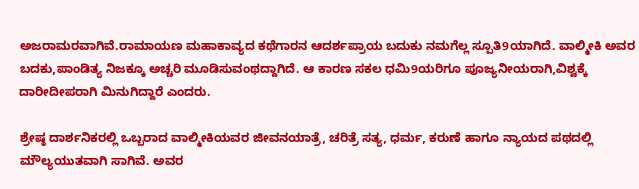ಅಜರಾಮರವಾಗಿವೆ.ರಾಮಾಯಣ ಮಹಾಕಾವ್ಯದ ಕಥೆಗಾರನ ಆದರ್ಶಪ್ರಾಯ ಬದುಕು ನಮಗೆಲ್ಲ ಸ್ಪೂತಿ9ಯಾಗಿದೆ. ವಾಲ್ಮೀಕಿ ಅವರ ಬದಕು,ಪಾಂಡಿತ್ಯ ನಿಜಕ್ಕೂ ಅಚ್ಚರಿ ಮೂಡಿಸುವಂಥದ್ದಾಗಿದೆ. ಆ ಕಾರಣ ಸಕಲ ಧಮಿ9ಯರಿಗೂ ಪೂಜ್ಯನೀಯರಾಗಿ,ವಿಶ್ವಕ್ಕೆ ದಾರೀದೀಪರಾಗಿ ಮಿನುಗಿದ್ದಾರೆ ಎಂದರು.

ಶ್ರೇಷ್ಠ ದಾರ್ಶನಿಕರಲ್ಲಿ ಒಬ್ಬರಾದ ವಾಲ್ಮೀಕಿಯವರ ಜೀವನಯಾತ್ರೆ, ಚರಿತ್ರೆ ಸತ್ಯ, ಧರ್ಮ, ಕರುಣೆ ಹಾಗೂ ನ್ಯಾಯದ ಪಥದಲ್ಲಿ ಮೌಲ್ಯಯುತವಾಗಿ ಸಾಗಿವೆ. ಅವರ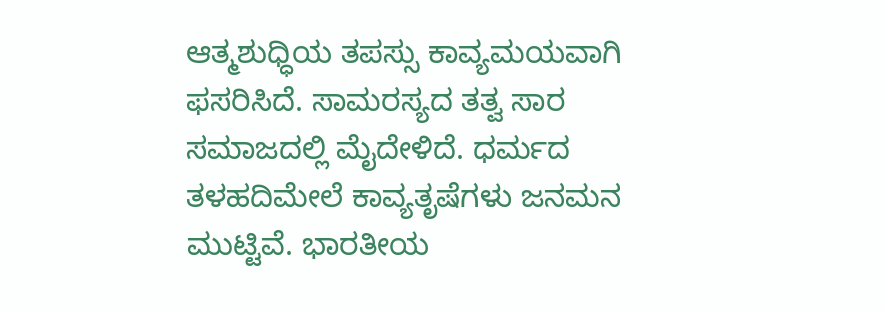ಆತ್ಮಶುಧ್ಧಿಯ ತಪಸ್ಸು ಕಾವ್ಯಮಯವಾಗಿ ಫಸರಿಸಿದೆ. ಸಾಮರಸ್ಯದ ತತ್ವ ಸಾರ ಸಮಾಜದಲ್ಲಿ ಮೈದೇಳಿದೆ. ಧರ್ಮದ ತಳಹದಿಮೇಲೆ ಕಾವ್ಯತೃಷೆಗಳು ಜನಮನ ಮುಟ್ಟಿವೆ. ಭಾರತೀಯ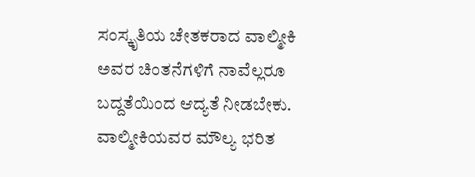ಸಂಸ್ಕೃತಿಯ ಚೇತಕರಾದ ವಾಲ್ಮೀಕಿ ಅವರ ಚಿಂತನೆಗಳಿಗೆ ನಾವೆಲ್ಲರೂ ಬದ್ದತೆಯಿಂದ ಆದ್ಯತೆ ನೀಡಬೇಕು. ವಾಲ್ಮೀಕಿಯವರ ಮೌಲ್ಯ ಭರಿತ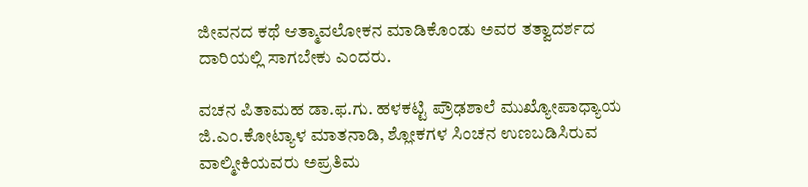ಜೀವನದ ಕಥೆ ಆತ್ಮಾವಲೋಕನ ಮಾಡಿಕೊಂಡು ಅವರ ತತ್ವಾದರ್ಶದ ದಾರಿಯಲ್ಲಿ ಸಾಗಬೇಕು ಎಂದರು.

ವಚನ ಪಿತಾಮಹ ಡಾ.ಫ.ಗು. ಹಳಕಟ್ಟಿ ಪ್ರೌಢಶಾಲೆ ಮುಖ್ಯೋಪಾಧ್ಯಾಯ ಜಿ.ಎಂ.ಕೋಟ್ಯಾಳ ಮಾತನಾಡಿ, ಶ್ಲೋಕಗಳ ಸಿಂಚನ ಉಣಬಡಿಸಿರುವ ವಾಲ್ಮೀಕಿಯವರು ಅಪ್ರತಿಮ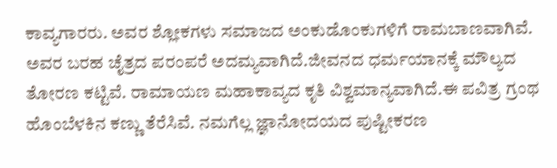ಕಾವ್ಯಗಾರರು. ಅವರ ಶ್ಲೋಕಗಳು ಸಮಾಜದ ಅಂಕುಡೊಂಕುಗಳಿಗೆ ರಾಮಬಾಣವಾಗಿವೆ. ಅವರ ಬರಹ ಚೈತ್ರದ ಪರಂಪರೆ ಅದಮ್ಯವಾಗಿದೆ.ಜೀವನದ ಧರ್ಮಯಾನಕ್ಕೆ ಮೌಲ್ಯದ ತೋರಣ ಕಟ್ಟಿವೆ. ರಾಮಾಯಣ ಮಹಾಕಾವ್ಯದ ಕೃತಿ ವಿಶ್ವಮಾನ್ಯವಾಗಿದೆ.ಈ ಪವಿತ್ರ ಗ್ರಂಥ ಹೊಂಬೆಳಕಿನ ಕಣ್ಣು ತೆರೆಸಿವೆ. ನಮಗೆಲ್ಲ ಜ್ಞಾನೋದಯದ ಪುಷ್ಟೀಕರಣ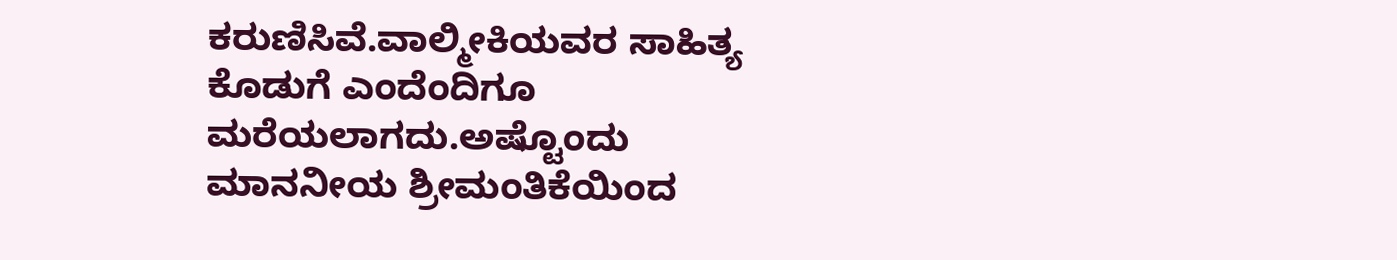ಕರುಣಿಸಿವೆ.ವಾಲ್ಮೀಕಿಯವರ ಸಾಹಿತ್ಯ ಕೊಡುಗೆ ಎಂದೆಂದಿಗೂ ಮರೆಯಲಾಗದು.ಅಷ್ಟೊಂದು ಮಾನನೀಯ ಶ್ರೀಮಂತಿಕೆಯಿಂದ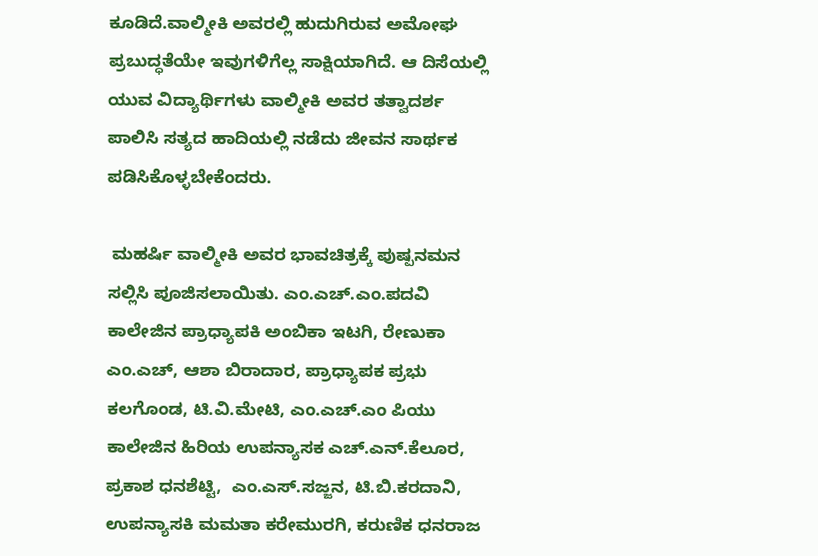ಕೂಡಿದೆ.ವಾಲ್ಮೀಕಿ ಅವರಲ್ಲಿ ಹುದುಗಿರುವ ಅಮೋಘ ಪ್ರಬುದ್ಧತೆಯೇ ಇವುಗಳಿಗೆಲ್ಲ ಸಾಕ್ಷಿಯಾಗಿದೆ. ಆ ದಿಸೆಯಲ್ಲಿ ಯುವ ವಿದ್ಯಾರ್ಥಿಗಳು ವಾಲ್ಮೀಕಿ ಅವರ ತತ್ವಾದರ್ಶ ಪಾಲಿಸಿ ಸತ್ಯದ ಹಾದಿಯಲ್ಲಿ ನಡೆದು ಜೀವನ ಸಾರ್ಥಕ ಪಡಿಸಿಕೊಳ್ಳಬೇಕೆಂದರು.

 ಮಹರ್ಷಿ ವಾಲ್ಮೀಕಿ ಅವರ ಭಾವಚಿತ್ರಕ್ಕೆ ಪುಷ್ಪನಮನ ಸಲ್ಲಿಸಿ ಪೂಜಿಸಲಾಯಿತು. ಎಂ.ಎಚ್‌.ಎಂ.ಪದವಿ ಕಾಲೇಜಿನ ಪ್ರಾಧ್ಯಾಪಕಿ ಅಂಬಿಕಾ ಇಟಗಿ, ರೇಣುಕಾ ಎಂ.ಎಚ್, ಆಶಾ ಬಿರಾದಾರ, ಪ್ರಾಧ್ಯಾಪಕ ಪ್ರಭು ಕಲಗೊಂಡ, ಟಿ.ವಿ.ಮೇಟಿ, ಎಂ.ಎಚ್‌.ಎಂ ಪಿಯು ಕಾಲೇಜಿನ ಹಿರಿಯ ಉಪನ್ಯಾಸಕ ಎಚ್‌.ಎನ್‌.ಕೆಲೂರ, ಪ್ರಕಾಶ ಧನಶೆಟ್ಟಿ,  ಎಂ.ಎಸ್‌.ಸಜ್ಜನ, ಟಿ.ಬಿ.ಕರದಾನಿ, ಉಪನ್ಯಾಸಕಿ ಮಮತಾ ಕರೇಮುರಗಿ, ಕರುಣಿಕ ಧನರಾಜ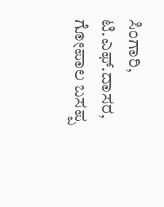ಸಿಂಗಾರಿ, ಟಿ.ಎಫ್‌.ದಾಸರ, ಗೋಪಾಲ ಬಸಪ್ಪ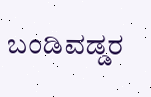ಬಂಡಿವಡ್ಡರ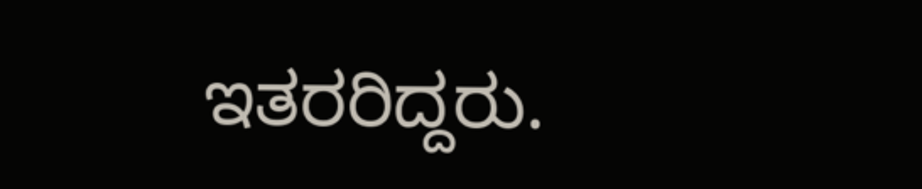ಇತರರಿದ್ದರು.